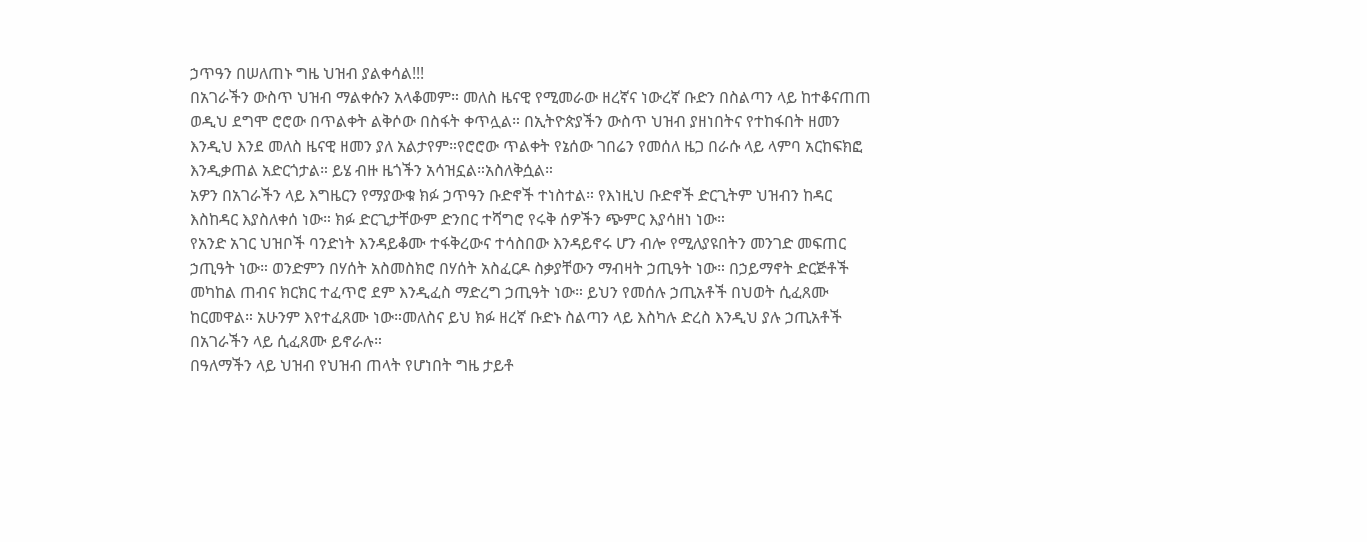ኃጥዓን በሠለጠኑ ግዜ ህዝብ ያልቀሳል!!!
በአገራችን ውስጥ ህዝብ ማልቀሱን አላቆመም። መለስ ዜናዊ የሚመራው ዘረኛና ነውረኛ ቡድን በስልጣን ላይ ከተቆናጠጠ ወዲህ ደግሞ ሮሮው በጥልቀት ልቅሶው በስፋት ቀጥሏል። በኢትዮጵያችን ውስጥ ህዝብ ያዘነበትና የተከፋበት ዘመን እንዲህ እንደ መለስ ዜናዊ ዘመን ያለ አልታየም።የሮሮው ጥልቀት የኔሰው ገበሬን የመሰለ ዜጋ በራሱ ላይ ላምባ አርከፍክፎ እንዲቃጠል አድርጎታል። ይሄ ብዙ ዜጎችን አሳዝኗል።አስለቅሷል።
አዎን በአገራችን ላይ እግዜርን የማያውቁ ክፉ ኃጥዓን ቡድኖች ተነስተል። የእነዚህ ቡድኖች ድርጊትም ህዝብን ከዳር እስከዳር እያስለቀሰ ነው። ክፉ ድርጊታቸውም ድንበር ተሻግሮ የሩቅ ሰዎችን ጭምር እያሳዘነ ነው።
የአንድ አገር ህዝቦች ባንድነት እንዳይቆሙ ተፋቅረውና ተሳስበው እንዳይኖሩ ሆን ብሎ የሚለያዩበትን መንገድ መፍጠር ኃጢዓት ነው። ወንድምን በሃሰት አስመስክሮ በሃሰት አስፈርዶ ስቃያቸውን ማብዛት ኃጢዓት ነው። በኃይማኖት ድርጅቶች መካከል ጠብና ክርክር ተፈጥሮ ደም እንዲፈስ ማድረግ ኃጢዓት ነው። ይህን የመሰሉ ኃጢአቶች በህወት ሲፈጸሙ ከርመዋል። አሁንም እየተፈጸሙ ነው።መለስና ይህ ክፉ ዘረኛ ቡድኑ ስልጣን ላይ እስካሉ ድረስ እንዲህ ያሉ ኃጢአቶች በአገራችን ላይ ሲፈጸሙ ይኖራሉ።
በዓለማችን ላይ ህዝብ የህዝብ ጠላት የሆነበት ግዜ ታይቶ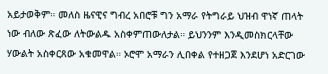አይታወቅም። መለስ ዜናዊና ግብረ አበሮቹ ግን አማራ የትግራይ ህዝብ ዋነኛ ጠላት ነው ብለው ጽፈው ለትውልዱ አስቀምጠውለታል። ይህንንም እንዲመስክርላቸው ሃውልት አስቀርጸው አቁመዋል። ኦሮሞ አማራን ሊበቀል የተዘጋጀ እንደሆነ አድርገው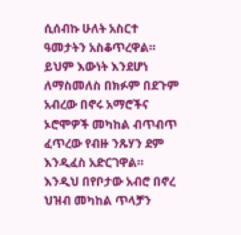ሲሰብኩ ሁለት አስርተ ዓመታትን አስቆጥረዋል። ይህም እውነት እንደሆነ ለማስመለስ በክፉም በደጉም አብረው በኖሩ አማሮችና ኦሮሞዎች መካከል ብጥብጥ ፈጥረው የብዙ ንጹሃን ደም እንዲፈስ አድርገዋል። እንዲህ በየቦታው አብሮ በኖረ ህዝብ መካከል ጥላቻን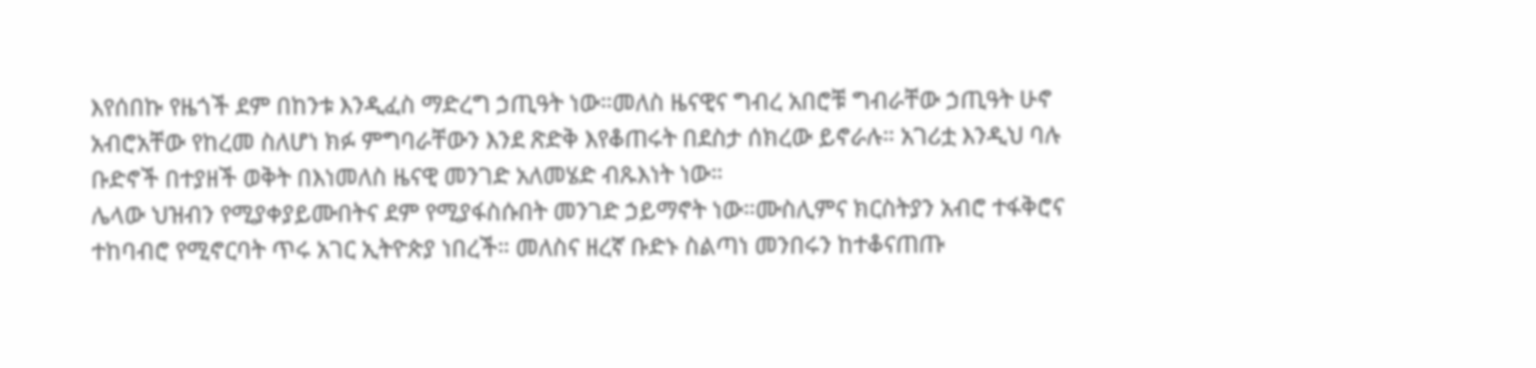እየሰበኩ የዜጎች ደም በከንቱ እንዲፈስ ማድረግ ኃጢዓት ነው።መለስ ዜናዊና ግብረ አበሮቹ ግብራቸው ኃጢዓት ሁኖ አብሮአቸው የከረመ ስለሆነ ክፉ ምግባራቸውን እንደ ጽድቅ እየቆጠሩት በደስታ ሰክረው ይኖራሉ። አገሪቷ እንዲህ ባሉ ቡድኖች በተያዘች ወቅት በእነመለስ ዜናዊ መንገድ አለመሄድ ብጹእነት ነው።
ሌላው ህዝብን የሚያቀያይሙበትና ደም የሚያፋስሱበት መንገድ ኃይማኖት ነው።ሙስሊምና ክርስትያን አብሮ ተፋቅሮና ተከባብሮ የሚኖርባት ጥሩ አገር ኢትዮጵያ ነበረች። መለስና ዘረኛ ቡድኑ ስልጣነ መንበሩን ከተቆናጠጡ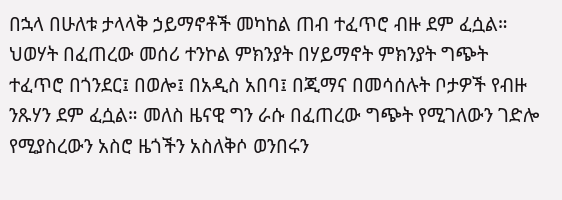በኋላ በሁለቱ ታላላቅ ኃይማኖቶች መካከል ጠብ ተፈጥሮ ብዙ ደም ፈሷል። ህወሃት በፈጠረው መሰሪ ተንኮል ምክንያት በሃይማኖት ምክንያት ግጭት ተፈጥሮ በጎንደር፤ በወሎ፤ በአዲስ አበባ፤ በጂማና በመሳሰሉት ቦታዎች የብዙ ንጹሃን ደም ፈሷል። መለስ ዜናዊ ግን ራሱ በፈጠረው ግጭት የሚገለውን ገድሎ የሚያስረውን አስሮ ዜጎችን አስለቅሶ ወንበሩን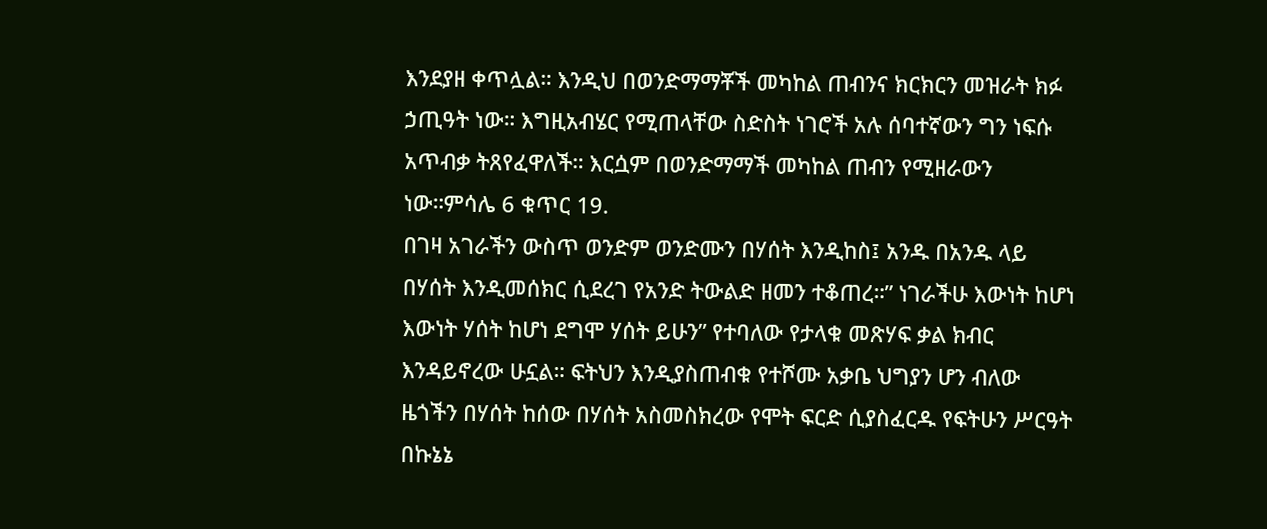እንደያዘ ቀጥሏል። እንዲህ በወንድማማቾች መካከል ጠብንና ክርክርን መዝራት ክፉ ኃጢዓት ነው። እግዚአብሄር የሚጠላቸው ስድስት ነገሮች አሉ ሰባተኛውን ግን ነፍሱ አጥብቃ ትጸየፈዋለች። እርሷም በወንድማማች መካከል ጠብን የሚዘራውን ነው።ምሳሌ 6 ቁጥር 19.
በገዛ አገራችን ውስጥ ወንድም ወንድሙን በሃሰት እንዲከስ፤ አንዱ በአንዱ ላይ በሃሰት እንዲመሰክር ሲደረገ የአንድ ትውልድ ዘመን ተቆጠረ።” ነገራችሁ እውነት ከሆነ እውነት ሃሰት ከሆነ ደግሞ ሃሰት ይሁን” የተባለው የታላቁ መጽሃፍ ቃል ክብር እንዳይኖረው ሁኗል። ፍትህን እንዲያስጠብቁ የተሾሙ አቃቤ ህግያን ሆን ብለው ዜጎችን በሃሰት ከሰው በሃሰት አስመስክረው የሞት ፍርድ ሲያስፈርዱ የፍትሁን ሥርዓት በኩኔኔ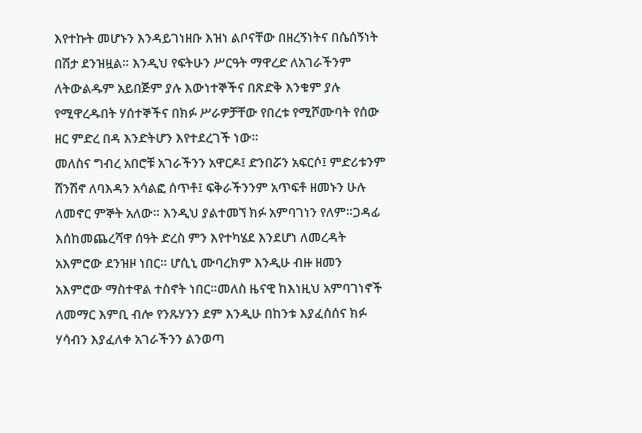እየተኩት መሆኑን እንዳይገነዘቡ እዝነ ልቦናቸው በዘረኝነትና በሴሰኝነት በሽታ ደንዝዟል። እንዲህ የፍትሁን ሥርዓት ማዋረድ ለአገራችንም ለትውልዱም አይበጅም ያሉ እውነተኞችና በጽድቅ እንቁም ያሉ የሚዋረዱበት ሃሰተኞችና በክፉ ሥራዎቻቸው የበረቱ የሚሾሙባት የሰው ዘር ምድረ በዳ እንድትሆን እየተደረገች ነው።
መለስና ግብረ አበሮቹ አገራችንን አዋርዶ፤ ድንበሯን አፍርሶ፤ ምድሪቱንም ሸንሽኖ ለባእዳን አሳልፎ ሰጥቶ፤ ፍቅራችንንም አጥፍቶ ዘመኑን ሁሉ ለመኖር ምኞት አለው። እንዲህ ያልተመኘ ክፉ አምባገነን የለም።ጋዳፊ እሰከመጨረሻዋ ሰዓት ድረስ ምን እየተካሄደ እንደሆነ ለመረዳት አእምሮው ደንዝዞ ነበር። ሆሲኒ ሙባረክም እንዲሁ ብዙ ዘመን አእምሮው ማስተዋል ተስኖት ነበር።መለስ ዜናዊ ከእነዚህ አምባገነኖች ለመማር እምቢ ብሎ የንጹሃንን ደም እንዲሁ በከንቱ እያፈሰሰና ክፉ ሃሳብን እያፈለቀ አገራችንን ልንወጣ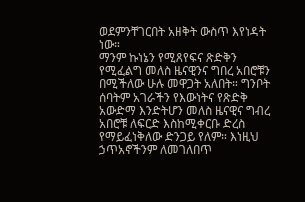ወደምንቸገርበት አዘቅት ውስጥ እየነዳት ነው።
ማንም ኩነኔን የሚጸየፍና ጽድቅን የሚፈልግ መለስ ዜናዊንና ግበረ አበሮቹን በሚችለው ሁሉ መዋጋት አለበት። ግንቦት ሰባትም አገራችን የእውነትና የጽድቅ አውድማ እንድትሆን መለስ ዜናዊና ግብረ አበሮቹ ለፍርድ እስከሚቀርቡ ድረስ የማይፈነቅለው ድንጋይ የለም። እነዚህ ኃጥአኖችንም ለመገለበጥ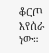ቆርጦ እየሰራ ነው።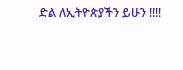ድል ለኢትዮጵያችን ይሁን !!!!